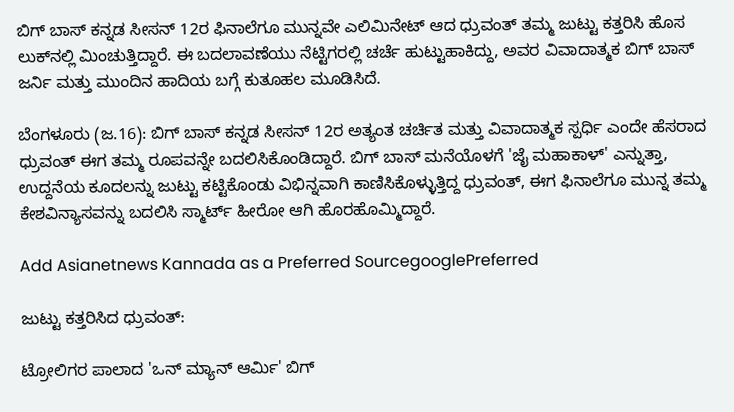ಬಿಗ್ ಬಾಸ್ ಕನ್ನಡ ಸೀಸನ್ 12ರ ಫಿನಾಲೆಗೂ ಮುನ್ನವೇ ಎಲಿಮಿನೇಟ್ ಆದ ಧ್ರುವಂತ್ ತಮ್ಮ ಜುಟ್ಟು ಕತ್ತರಿಸಿ ಹೊಸ ಲುಕ್‌ನಲ್ಲಿ ಮಿಂಚುತ್ತಿದ್ದಾರೆ. ಈ ಬದಲಾವಣೆಯು ನೆಟ್ಟಿಗರಲ್ಲಿ ಚರ್ಚೆ ಹುಟ್ಟುಹಾಕಿದ್ದು, ಅವರ ವಿವಾದಾತ್ಮಕ ಬಿಗ್ ಬಾಸ್ ಜರ್ನಿ ಮತ್ತು ಮುಂದಿನ ಹಾದಿಯ ಬಗ್ಗೆ ಕುತೂಹಲ ಮೂಡಿಸಿದೆ.

ಬೆಂಗಳೂರು (ಜ.16): ಬಿಗ್ ಬಾಸ್ ಕನ್ನಡ ಸೀಸನ್ 12ರ ಅತ್ಯಂತ ಚರ್ಚಿತ ಮತ್ತು ವಿವಾದಾತ್ಮಕ ಸ್ಪರ್ಧಿ ಎಂದೇ ಹೆಸರಾದ ಧ್ರುವಂತ್ ಈಗ ತಮ್ಮ ರೂಪವನ್ನೇ ಬದಲಿಸಿಕೊಂಡಿದ್ದಾರೆ. ಬಿಗ್ ಬಾಸ್ ಮನೆಯೊಳಗೆ 'ಜೈ ಮಹಾಕಾಳ್' ಎನ್ನುತ್ತಾ, ಉದ್ದನೆಯ ಕೂದಲನ್ನು ಜುಟ್ಟು ಕಟ್ಟಿಕೊಂಡು ವಿಭಿನ್ನವಾಗಿ ಕಾಣಿಸಿಕೊಳ್ಳುತ್ತಿದ್ದ ಧ್ರುವಂತ್, ಈಗ ಫಿನಾಲೆಗೂ ಮುನ್ನ ತಮ್ಮ ಕೇಶವಿನ್ಯಾಸವನ್ನು ಬದಲಿಸಿ ಸ್ಮಾರ್ಟ್ ಹೀರೋ ಆಗಿ ಹೊರಹೊಮ್ಮಿದ್ದಾರೆ.

Add Asianetnews Kannada as a Preferred SourcegooglePreferred

ಜುಟ್ಟು ಕತ್ತರಿಸಿದ ಧ್ರುವಂತ್:

ಟ್ರೋಲಿಗರ ಪಾಲಾದ 'ಒನ್ ಮ್ಯಾನ್ ಆರ್ಮಿ' ಬಿಗ್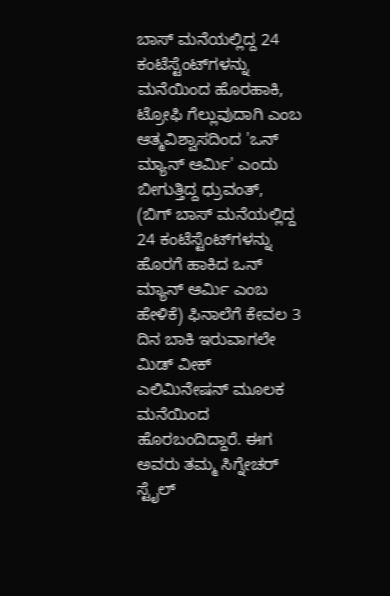ಬಾಸ್ ಮನೆಯಲ್ಲಿದ್ದ 24 ಕಂಟೆಸ್ಟೆಂಟ್‌ಗಳನ್ನು ಮನೆಯಿಂದ ಹೊರಹಾಕಿ, ಟ್ರೋಫಿ ಗೆಲ್ಲುವುದಾಗಿ ಎಂಬ ಆತ್ಮವಿಶ್ವಾಸದಿಂದ 'ಒನ್ ಮ್ಯಾನ್ ಆರ್ಮಿ' ಎಂದು ಬೀಗುತ್ತಿದ್ದ ಧ್ರುವಂತ್, (ಬಿಗ್ ಬಾಸ್ ಮನೆಯಲ್ಲಿದ್ದ 24 ಕಂಟೆಸ್ಟೆಂಟ್‌ಗಳನ್ನು ಹೊರಗೆ ಹಾಕಿದ ಒನ್ ಮ್ಯಾನ್ ಆರ್ಮಿ ಎಂಬ ಹೇಳಿಕೆ) ಫಿನಾಲೆಗೆ ಕೇವಲ 3 ದಿನ ಬಾಕಿ ಇರುವಾಗಲೇ ಮಿಡ್ ವೀಕ್ ಎಲಿಮಿನೇಷನ್ ಮೂಲಕ ಮನೆಯಿಂದ ಹೊರಬಂದಿದ್ದಾರೆ. ಈಗ ಅವರು ತಮ್ಮ ಸಿಗ್ನೇಚರ್ ಸ್ಟೈಲ್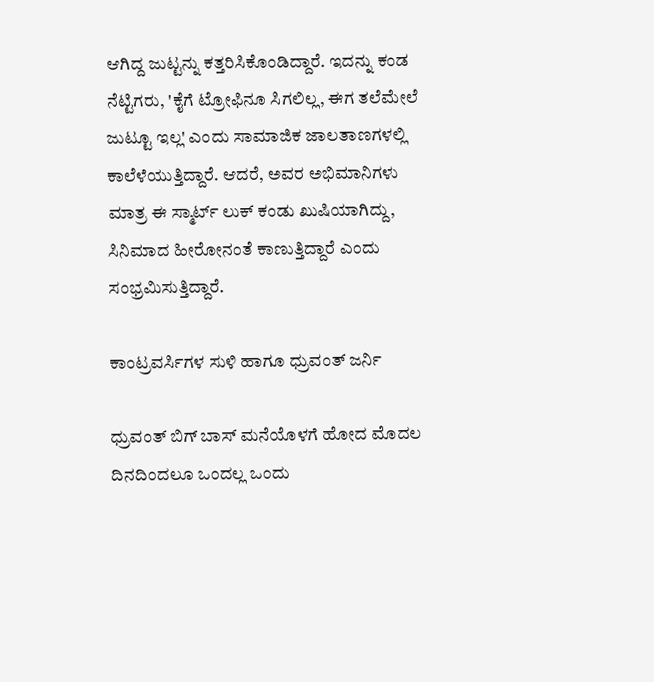ಆಗಿದ್ದ ಜುಟ್ಟನ್ನು ಕತ್ತರಿಸಿಕೊಂಡಿದ್ದಾರೆ. ಇದನ್ನು ಕಂಡ ನೆಟ್ಟಿಗರು, 'ಕೈಗೆ ಟ್ರೋಫಿನೂ ಸಿಗಲಿಲ್ಲ, ಈಗ ತಲೆಮೇಲೆ ಜುಟ್ಟೂ ಇಲ್ಲ' ಎಂದು ಸಾಮಾಜಿಕ ಜಾಲತಾಣಗಳಲ್ಲಿ ಕಾಲೆಳೆಯುತ್ತಿದ್ದಾರೆ. ಆದರೆ, ಅವರ ಅಭಿಮಾನಿಗಳು ಮಾತ್ರ ಈ ಸ್ಮಾರ್ಟ್ ಲುಕ್ ಕಂಡು ಖುಷಿಯಾಗಿದ್ದು, ಸಿನಿಮಾದ ಹೀರೋನಂತೆ ಕಾಣುತ್ತಿದ್ದಾರೆ ಎಂದು ಸಂಭ್ರಮಿಸುತ್ತಿದ್ದಾರೆ.

ಕಾಂಟ್ರವರ್ಸಿಗಳ ಸುಳಿ ಹಾಗೂ ಧ್ರುವಂತ್ ಜರ್ನಿ

ಧ್ರುವಂತ್ ಬಿಗ್ ಬಾಸ್ ಮನೆಯೊಳಗೆ ಹೋದ ಮೊದಲ ದಿನದಿಂದಲೂ ಒಂದಲ್ಲ ಒಂದು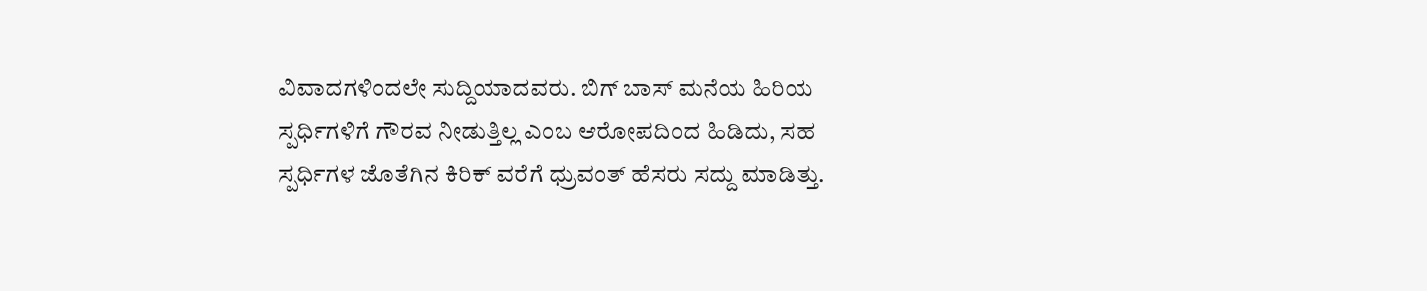ವಿವಾದಗಳಿಂದಲೇ ಸುದ್ದಿಯಾದವರು. ಬಿಗ್ ಬಾಸ್ ಮನೆಯ ಹಿರಿಯ ಸ್ಪರ್ಧಿಗಳಿಗೆ ಗೌರವ ನೀಡುತ್ತಿಲ್ಲ ಎಂಬ ಆರೋಪದಿಂದ ಹಿಡಿದು, ಸಹ ಸ್ಪರ್ಧಿಗಳ ಜೊತೆಗಿನ ಕಿರಿಕ್ ವರೆಗೆ ಧ್ರುವಂತ್ ಹೆಸರು ಸದ್ದು ಮಾಡಿತ್ತು.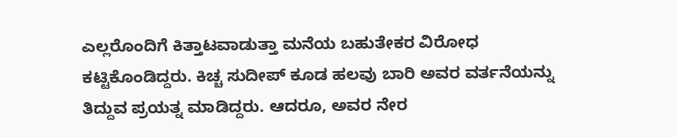ಎಲ್ಲರೊಂದಿಗೆ ಕಿತ್ತಾಟವಾಡುತ್ತಾ ಮನೆಯ ಬಹುತೇಕರ ವಿರೋಧ ಕಟ್ಟಿಕೊಂಡಿದ್ದರು. ಕಿಚ್ಚ ಸುದೀಪ್ ಕೂಡ ಹಲವು ಬಾರಿ ಅವರ ವರ್ತನೆಯನ್ನು ತಿದ್ದುವ ಪ್ರಯತ್ನ ಮಾಡಿದ್ದರು. ಆದರೂ, ಅವರ ನೇರ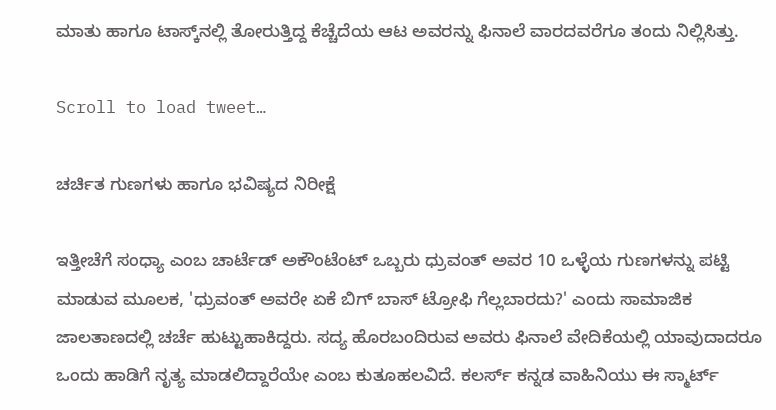ಮಾತು ಹಾಗೂ ಟಾಸ್ಕ್‌ನಲ್ಲಿ ತೋರುತ್ತಿದ್ದ ಕೆಚ್ಚೆದೆಯ ಆಟ ಅವರನ್ನು ಫಿನಾಲೆ ವಾರದವರೆಗೂ ತಂದು ನಿಲ್ಲಿಸಿತ್ತು.

Scroll to load tweet…

ಚರ್ಚಿತ ಗುಣಗಳು ಹಾಗೂ ಭವಿಷ್ಯದ ನಿರೀಕ್ಷೆ

ಇತ್ತೀಚೆಗೆ ಸಂಧ್ಯಾ ಎಂಬ ಚಾರ್ಟೆಡ್ ಅಕೌಂಟೆಂಟ್ ಒಬ್ಬರು ಧ್ರುವಂತ್ ಅವರ 10 ಒಳ್ಳೆಯ ಗುಣಗಳನ್ನು ಪಟ್ಟಿ ಮಾಡುವ ಮೂಲಕ, 'ಧ್ರುವಂತ್ ಅವರೇ ಏಕೆ ಬಿಗ್ ಬಾಸ್ ಟ್ರೋಫಿ ಗೆಲ್ಲಬಾರದು?' ಎಂದು ಸಾಮಾಜಿಕ ಜಾಲತಾಣದಲ್ಲಿ ಚರ್ಚೆ ಹುಟ್ಟುಹಾಕಿದ್ದರು. ಸದ್ಯ ಹೊರಬಂದಿರುವ ಅವರು ಫಿನಾಲೆ ವೇದಿಕೆಯಲ್ಲಿ ಯಾವುದಾದರೂ ಒಂದು ಹಾಡಿಗೆ ನೃತ್ಯ ಮಾಡಲಿದ್ದಾರೆಯೇ ಎಂಬ ಕುತೂಹಲವಿದೆ. ಕಲರ್ಸ್ ಕನ್ನಡ ವಾಹಿನಿಯು ಈ ಸ್ಮಾರ್ಟ್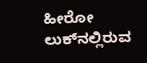ಹೀರೋ ಲುಕ್‌ನಲ್ಲಿರುವ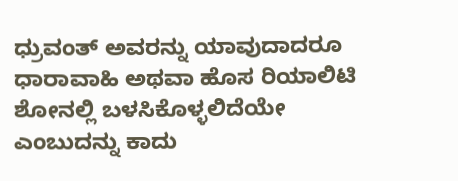ಧ್ರುವಂತ್ ಅವರನ್ನು ಯಾವುದಾದರೂ ಧಾರಾವಾಹಿ ಅಥವಾ ಹೊಸ ರಿಯಾಲಿಟಿ ಶೋನಲ್ಲಿ ಬಳಸಿಕೊಳ್ಳಲಿದೆಯೇ ಎಂಬುದನ್ನು ಕಾದು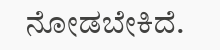ನೋಡಬೇಕಿದೆ.